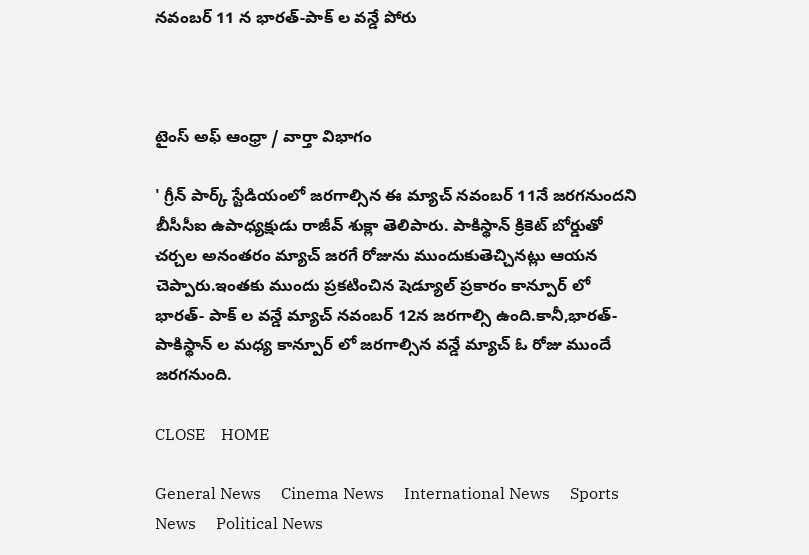నవంబర్ 11 న భారత్-పాక్ ల వన్డే పోరు



టైంస్ అఫ్ ఆంధ్రా / వార్తా విభాగం

' గ్రీన్ పార్క్ స్టేడియంలో జరగాల్సిన ఈ మ్యాచ్ నవంబర్ 11నే జరగనుందని బీసీసీఐ ఉపాధ్యక్షుడు రాజీవ్ శుక్లా తెలిపారు. పాకిస్థాన్ క్రికెట్ బోర్డుతో చర్చల అనంతరం మ్యాచ్ జరగే రోజును ముందుకుతెచ్చినట్లు ఆయన చెప్పారు.ఇంతకు ముందు ప్రకటించిన షెడ్యూల్ ప్రకారం కాన్పూర్ లో భారత్- పాక్ ల వన్డే మ్యాచ్ నవంబర్ 12న జరగాల్సి ఉంది.కానీ,భారత్- పాకిస్థాన్ ల మధ్య కాన్పూర్ లో జరగాల్సిన వన్డే మ్యాచ్ ఓ రోజు ముందే జరగనుంది.

CLOSE    HOME

General News     Cinema News     International News     Sports News     Political News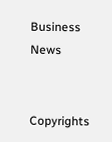Business News


Copyrights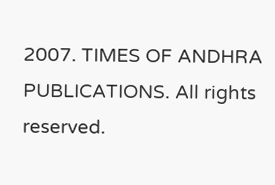2007. TIMES OF ANDHRA PUBLICATIONS. All rights reserved.